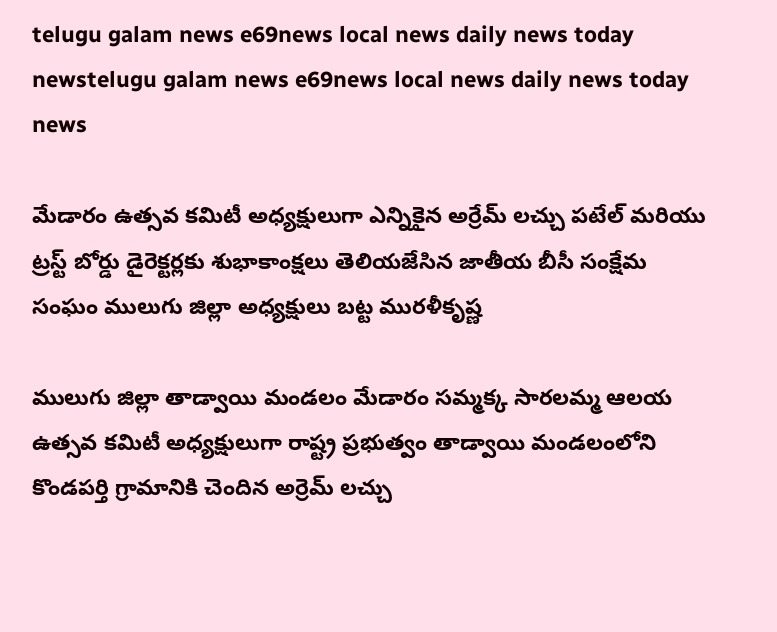telugu galam news e69news local news daily news today newstelugu galam news e69news local news daily news today news

మేడారం ఉత్సవ కమిటీ అధ్యక్షులుగా ఎన్నికైన అర్రేమ్ లచ్చు పటేల్ మరియు ట్రస్ట్ బోర్డు డైరెక్టర్లకు శుభాకాంక్షలు తెలియజేసిన జాతీయ బీసీ సంక్షేమ సంఘం ములుగు జిల్లా అధ్యక్షులు బట్ట మురళీకృష్ణ

ములుగు జిల్లా తాడ్వాయి మండలం మేడారం సమ్మక్క సారలమ్మ ఆలయ ఉత్సవ కమిటీ అధ్యక్షులుగా రాష్ట్ర ప్రభుత్వం తాడ్వాయి మండలంలోని కొండపర్తి గ్రామానికి చెందిన అర్రెమ్ లచ్చు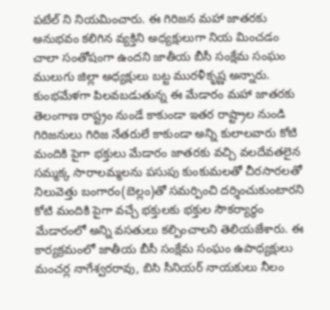పటేల్ ని నియమించారు. ఈ గిరిజన మహా జాతరకు అనుభవం కలిగిన వ్యక్తిని అధ్యక్షులుగా నియ మించడం చాలా సంతోషంగా ఉందని జాతీయ బీసీ సంక్షేమ సంఘం ములుగు జిల్లా అధ్యక్షులు బట్ట మురళీకృష్ణ అన్నారు. కుంభమేళగా పిలవబడుతున్న ఈ మేడారం మహా జాతరకు తెలంగాణ రాష్ట్రం నుండే కాకుండా ఇతర రాష్ట్రాల నుండి గిరిజనులు గిరిజ నేతరులే కాకుండా అన్ని కులాలవారు కోటి మందికి పైగా భక్తులు మేడారం జాతరకు వచ్చి వలదేవతలైన సమ్మక్క సారాలమ్మలను పసుపు కుంకుమలతో చీరసారలతో నిలువెత్తు బంగారం(బెల్లం)తో సమర్పించి దర్శించుకుంటారని కోటి మందికి పైగా వచ్చే భక్తులకు భక్తుల సౌకర్యార్థం మేడారంలో అన్ని వసతులు కల్పించాలని తెలియజేశారు. ఈ కార్యక్రమంలో జాతీయ బీసీ సంక్షేమ సంఘం ఉపాధ్యక్షులు మంచర్ల నాగేశ్వరరావు, బిసి సీనియర్ నాయకులు నీలం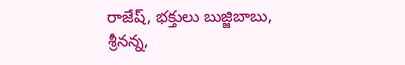రాజేష్, భక్తులు బుజ్జిబాబు, శ్రీనన్న,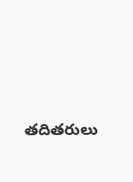తదితరులు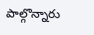పాల్గొన్నారు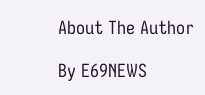About The Author

By E69NEWS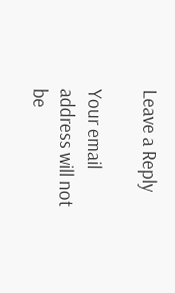Leave a Reply

Your email address will not be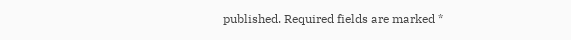published. Required fields are marked *